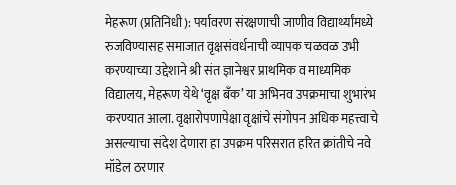मेहरूण (प्रतिनिधी): पर्यावरण संरक्षणाची जाणीव विद्यार्थ्यांमध्ये रुजविण्यासह समाजात वृक्षसंवर्धनाची व्यापक चळवळ उभी करण्याच्या उद्देशाने श्री संत ज्ञानेश्वर प्राथमिक व माध्यमिक विद्यालय, मेहरूण येथे ‘वृक्ष बँक’ या अभिनव उपक्रमाचा शुभारंभ करण्यात आला. वृक्षारोपणापेक्षा वृक्षांचे संगोपन अधिक महत्त्वाचे असल्याचा संदेश देणारा हा उपक्रम परिसरात हरित क्रांतीचे नवे मॉडेल ठरणार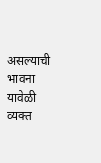असल्याची भावना यावेळी व्यक्त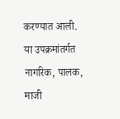करण्यात आली.
या उपक्रमांतर्गत नागरिक, पालक, माजी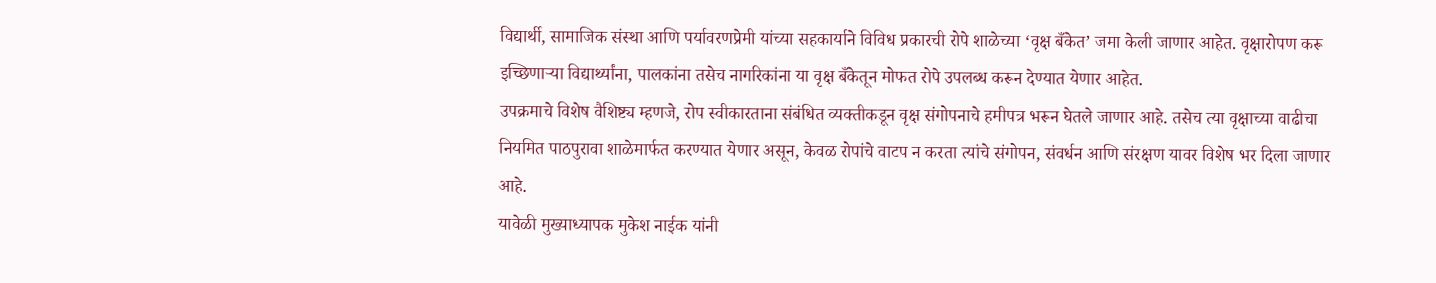विद्यार्थी, सामाजिक संस्था आणि पर्यावरणप्रेमी यांच्या सहकार्याने विविध प्रकारची रोपे शाळेच्या ‘वृक्ष बँकेत’ जमा केली जाणार आहेत. वृक्षारोपण करू इच्छिणाऱ्या विद्यार्थ्यांना, पालकांना तसेच नागरिकांना या वृक्ष बँकेतून मोफत रोपे उपलब्ध करून देण्यात येणार आहेत.
उपक्रमाचे विशेष वैशिष्ट्य म्हणजे, रोप स्वीकारताना संबंधित व्यक्तीकडून वृक्ष संगोपनाचे हमीपत्र भरून घेतले जाणार आहे. तसेच त्या वृक्षाच्या वाढीचा नियमित पाठपुरावा शाळेमार्फत करण्यात येणार असून, केवळ रोपांचे वाटप न करता त्यांचे संगोपन, संवर्धन आणि संरक्षण यावर विशेष भर दिला जाणार आहे.
यावेळी मुख्याध्यापक मुकेश नाईक यांनी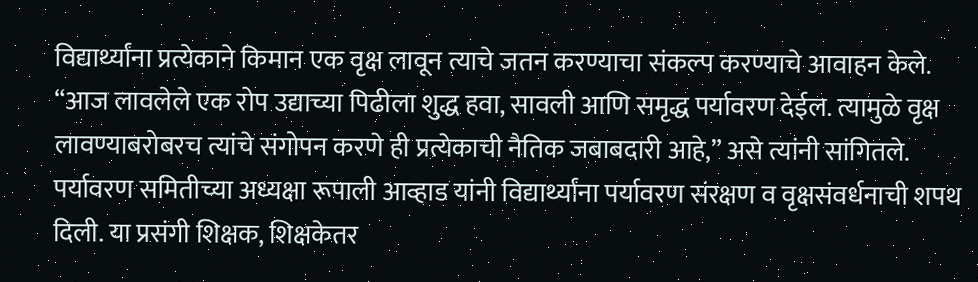विद्यार्थ्यांना प्रत्येकाने किमान एक वृक्ष लावून त्याचे जतन करण्याचा संकल्प करण्याचे आवाहन केले. “आज लावलेले एक रोप उद्याच्या पिढीला शुद्ध हवा, सावली आणि समृद्ध पर्यावरण देईल. त्यामुळे वृक्ष लावण्याबरोबरच त्यांचे संगोपन करणे ही प्रत्येकाची नैतिक जबाबदारी आहे,” असे त्यांनी सांगितले.
पर्यावरण समितीच्या अध्यक्षा रूपाली आव्हाड यांनी विद्यार्थ्यांना पर्यावरण संरक्षण व वृक्षसंवर्धनाची शपथ दिली. या प्रसंगी शिक्षक, शिक्षकेतर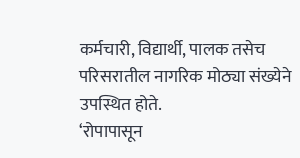कर्मचारी, विद्यार्थी, पालक तसेच परिसरातील नागरिक मोठ्या संख्येने उपस्थित होते.
‘रोपापासून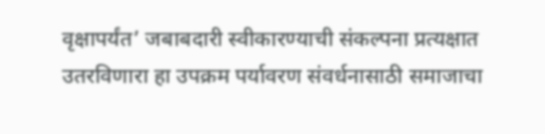वृक्षापर्यंत’ जबाबदारी स्वीकारण्याची संकल्पना प्रत्यक्षात उतरविणारा हा उपक्रम पर्यावरण संवर्धनासाठी समाजाचा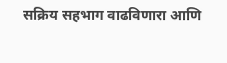सक्रिय सहभाग वाढविणारा आणि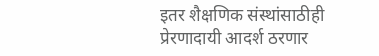इतर शैक्षणिक संस्थांसाठीही प्रेरणादायी आदर्श ठरणार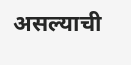असल्याची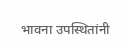भावना उपस्थितांनी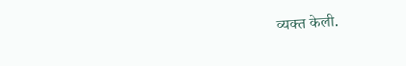व्यक्त केली.